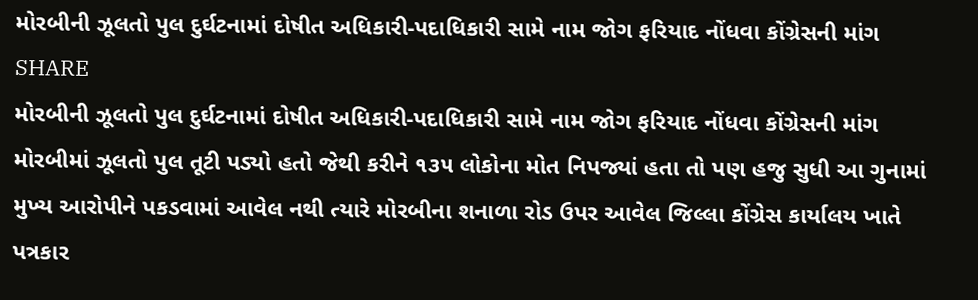મોરબીની ઝૂલતો પુલ દુર્ઘટનામાં દોષીત અધિકારી-પદાધિકારી સામે નામ જોગ ફરિયાદ નોંધવા કોંગ્રેસની માંગ
SHARE
મોરબીની ઝૂલતો પુલ દુર્ઘટનામાં દોષીત અધિકારી-પદાધિકારી સામે નામ જોગ ફરિયાદ નોંધવા કોંગ્રેસની માંગ
મોરબીમાં ઝૂલતો પુલ તૂટી પડ્યો હતો જેથી કરીને ૧૩૫ લોકોના મોત નિપજ્યાં હતા તો પણ હજુ સુધી આ ગુનામાં મુખ્ય આરોપીને પકડવામાં આવેલ નથી ત્યારે મોરબીના શનાળા રોડ ઉપર આવેલ જિલ્લા કોંગ્રેસ કાર્યાલય ખાતે પત્રકાર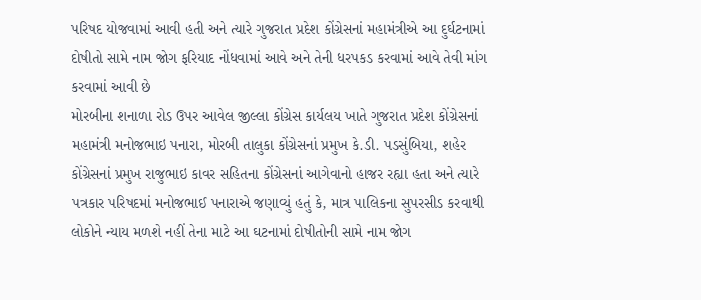પરિષદ યોજવામાં આવી હતી અને ત્યારે ગુજરાત પ્રદેશ કોંગ્રેસનાં મહામંત્રીએ આ દુર્ઘટનામાં દોષીતો સામે નામ જોગ ફરિયાદ નોંધવામાં આવે અને તેની ધરપકડ કરવામાં આવે તેવી માંગ કરવામાં આવી છે
મોરબીના શનાળા રોડ ઉપર આવેલ જીલ્લા કોંગ્રેસ કાર્યલય ખાતે ગુજરાત પ્રદેશ કોંગ્રેસનાં મહામંત્રી મનોજભાઇ પનારા, મોરબી તાલુકા કોંગ્રેસનાં પ્રમુખ કે.ડી. પડસુંબિયા, શહેર કોંગ્રેસનાં પ્રમુખ રાજુભાઇ કાવર સહિતના કોંગ્રેસનાં આગેવાનો હાજર રહ્યા હતા અને ત્યારે પત્રકાર પરિષદમાં મનોજભાઈ પનારાએ જણાવ્યું હતું કે, માત્ર પાલિકના સુપરસીડ કરવાથી લોકોને ન્યાય મળશે નહીં તેના માટે આ ઘટનામાં દોષીતોની સામે નામ જોગ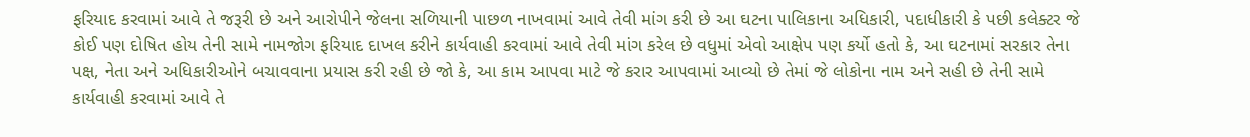ફરિયાદ કરવામાં આવે તે જરૂરી છે અને આરોપીને જેલના સળિયાની પાછળ નાખવામાં આવે તેવી માંગ કરી છે આ ઘટના પાલિકાના અધિકારી, પદાધીકારી કે પછી કલેક્ટર જે કોઈ પણ દોષિત હોય તેની સામે નામજોગ ફરિયાદ દાખલ કરીને કાર્યવાહી કરવામાં આવે તેવી માંગ કરેલ છે વધુમાં એવો આક્ષેપ પણ કર્યો હતો કે, આ ઘટનામાં સરકાર તેના પક્ષ, નેતા અને અધિકારીઓને બચાવવાના પ્રયાસ કરી રહી છે જો કે, આ કામ આપવા માટે જે કરાર આપવામાં આવ્યો છે તેમાં જે લોકોના નામ અને સહી છે તેની સામે કાર્યવાહી કરવામાં આવે તે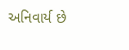અનિવાર્ય છે